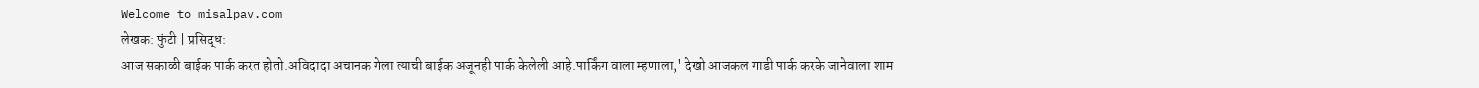Welcome to misalpav.com
लेखक: फुंटी | प्रसिद्ध:
आज सकाळी बाईक पार्क करत होतो.अविदादा अचानक गेला त्याची बाईक अजूनही पार्क केलेली आहे.पार्किंग वाला म्हणाला,' देखो आजकल गाडी पार्क करके जानेवाला शाम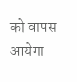को वापस आयेगा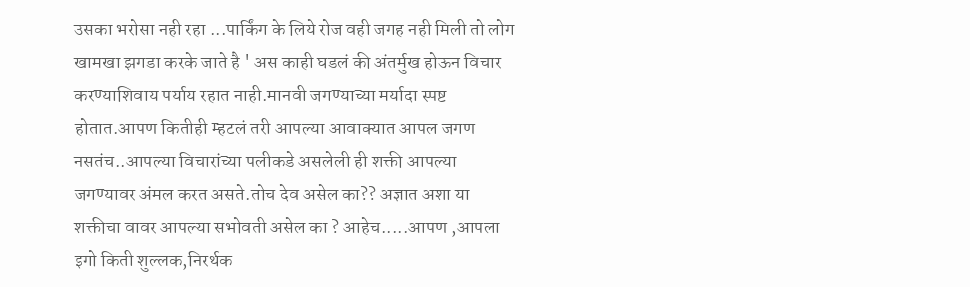उसका भरोसा नही रहा ...पार्किंग के लिये रोज वही जगह नही मिली तो लोग खामखा झगडा करके जाते है ' अस काही घडलं की अंतर्मुख होऊन विचार करण्याशिवाय पर्याय रहात नाही.मानवी जगण्याच्या मर्यादा स्पष्ट होतात.आपण कितीही म्हटलं तरी आपल्या आवाक्यात आपल जगण नसतंच..आपल्या विचारांच्या पलीकडे असलेली ही शक्ती आपल्या जगण्यावर अंमल करत असते.तोच देव असेल का?? अज्ञात अशा या शक्तीचा वावर आपल्या सभोवती असेल का ? आहेच.....आपण ,आपला इगो किती शुल्लक,निरर्थक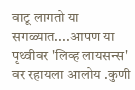वाटू लागतो या सगळ्यात....आपण या पृथ्वीवर 'लिव्ह लायसन्स' वर रहायला आलोय .कुणी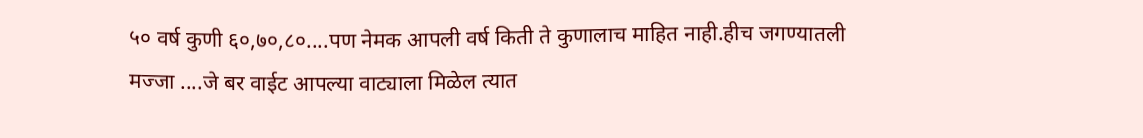५० वर्ष कुणी ६०,७०,८०....पण नेमक आपली वर्ष किती ते कुणालाच माहित नाही.हीच जगण्यातली मज्जा ....जे बर वाईट आपल्या वाट्याला मिळेल त्यात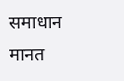समाधान मानत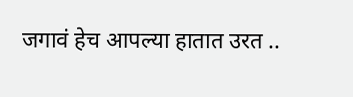जगावं हेच आपल्या हातात उरत ..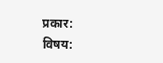प्रकार:
विषय: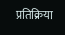प्रतिक्रिया